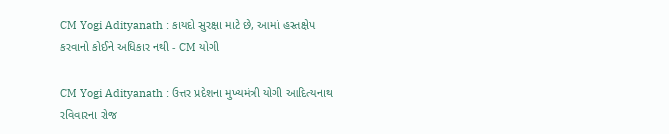CM Yogi Adityanath : કાયદો સુરક્ષા માટે છે, આમાં હસ્તક્ષેપ કરવાનો કોઈને અધિકાર નથી - CM યોગી

CM Yogi Adityanath : ઉત્તર પ્રદેશના મુખ્યમંત્રી યોગી આદિત્યનાથ રવિવારના રોજ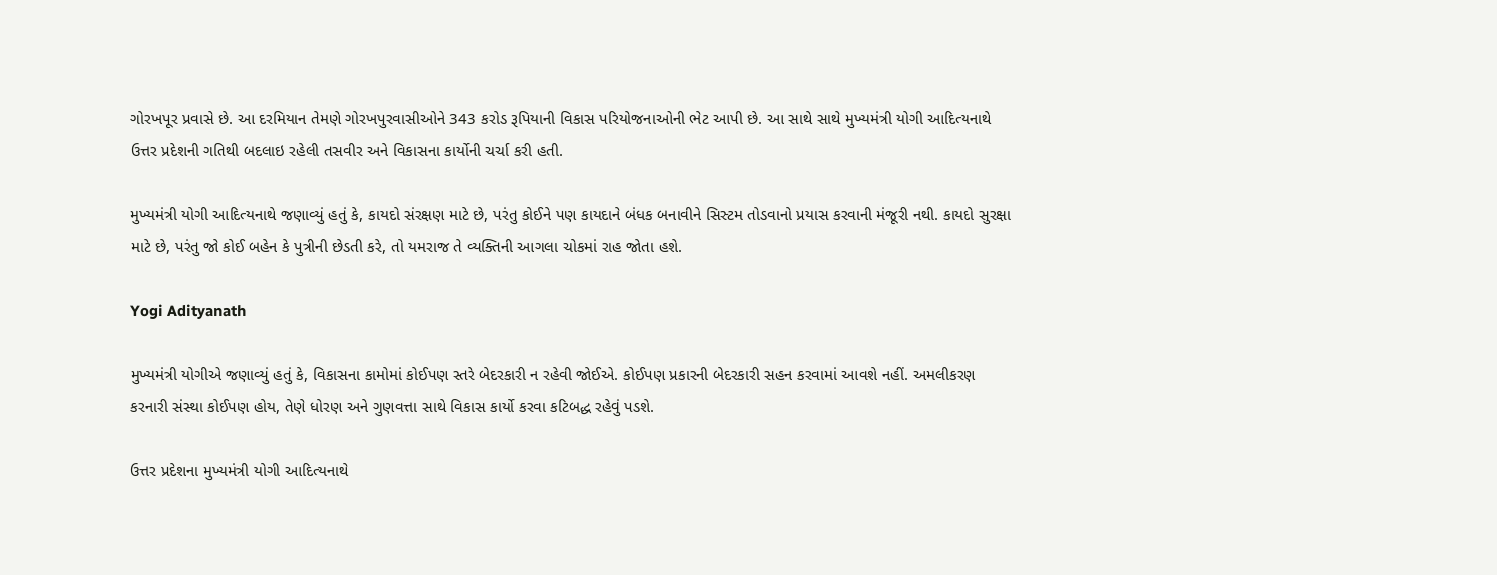ગોરખપૂર પ્રવાસે છે. આ દરમિયાન તેમણે ગોરખપુરવાસીઓને 343 કરોડ રૂપિયાની વિકાસ પરિયોજનાઓની ભેટ આપી છે. આ સાથે સાથે મુખ્યમંત્રી યોગી આદિત્યનાથે ઉત્તર પ્રદેશની ગતિથી બદલાઇ રહેલી તસવીર અને વિકાસના કાર્યોની ચર્ચા કરી હતી.

મુખ્યમંત્રી યોગી આદિત્યનાથે જણાવ્યું હતું કે, કાયદો સંરક્ષણ માટે છે, પરંતુ કોઈને પણ કાયદાને બંધક બનાવીને સિસ્ટમ તોડવાનો પ્રયાસ કરવાની મંજૂરી નથી. કાયદો સુરક્ષા માટે છે, પરંતુ જો કોઈ બહેન કે પુત્રીની છેડતી કરે, તો યમરાજ તે વ્યક્તિની આગલા ચોકમાં રાહ જોતા હશે.

Yogi Adityanath

મુખ્યમંત્રી યોગીએ જણાવ્યું હતું કે, વિકાસના કામોમાં કોઈપણ સ્તરે બેદરકારી ન રહેવી જોઈએ. કોઈપણ પ્રકારની બેદરકારી સહન કરવામાં આવશે નહીં. અમલીકરણ કરનારી સંસ્થા કોઈપણ હોય, તેણે ધોરણ અને ગુણવત્તા સાથે વિકાસ કાર્યો કરવા કટિબદ્ધ રહેવું પડશે.

ઉત્તર પ્રદેશના મુખ્યમંત્રી યોગી આદિત્યનાથે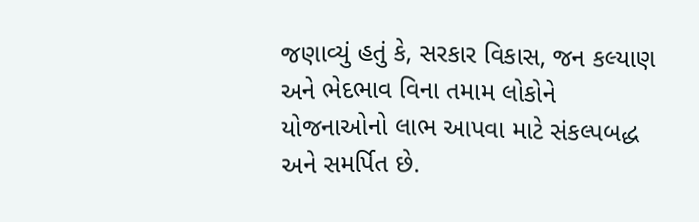જણાવ્યું હતું કે, સરકાર વિકાસ, જન કલ્યાણ અને ભેદભાવ વિના તમામ લોકોને યોજનાઓનો લાભ આપવા માટે સંકલ્પબદ્ધ અને સમર્પિત છે.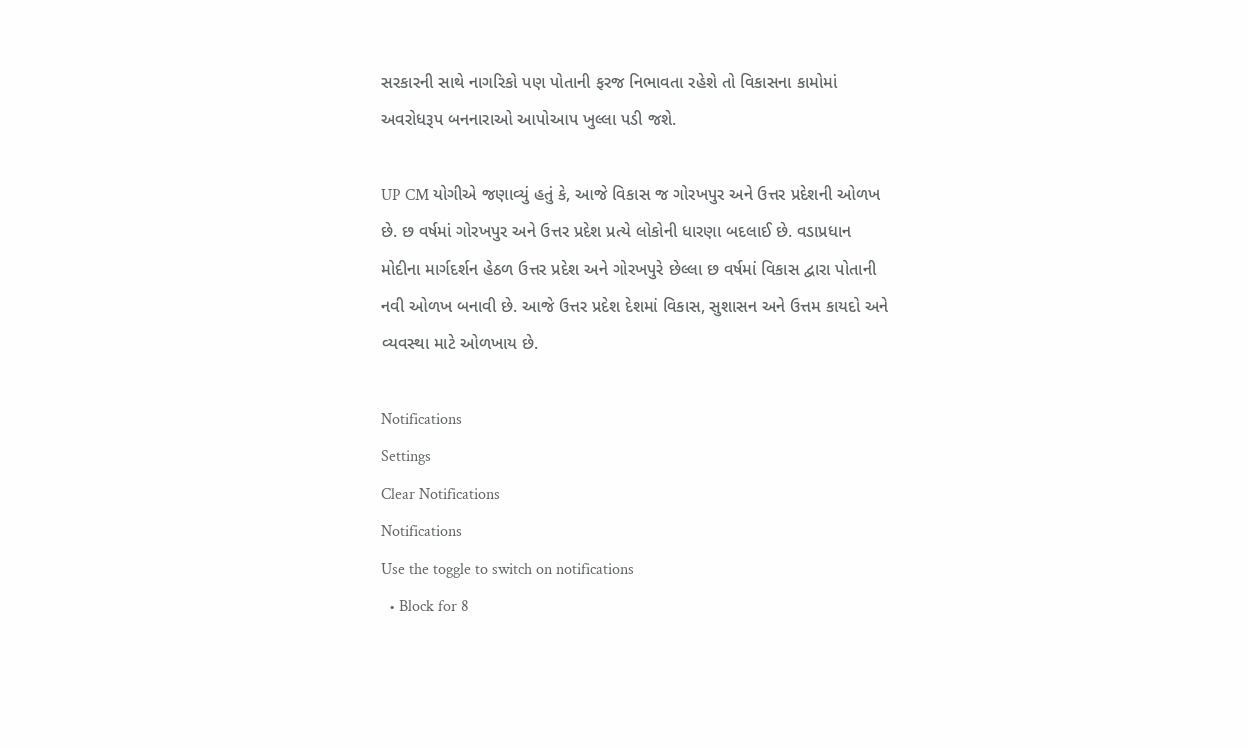સરકારની સાથે નાગરિકો પણ પોતાની ફરજ નિભાવતા રહેશે તો વિકાસના કામોમાં અવરોધરૂપ બનનારાઓ આપોઆપ ખુલ્લા પડી જશે.

UP CM યોગીએ જણાવ્યું હતું કે, આજે વિકાસ જ ગોરખપુર અને ઉત્તર પ્રદેશની ઓળખ છે. છ વર્ષમાં ગોરખપુર અને ઉત્તર પ્રદેશ પ્રત્યે લોકોની ધારણા બદલાઈ છે. વડાપ્રધાન મોદીના માર્ગદર્શન હેઠળ ઉત્તર પ્રદેશ અને ગોરખપુરે છેલ્લા છ વર્ષમાં વિકાસ દ્વારા પોતાની નવી ઓળખ બનાવી છે. આજે ઉત્તર પ્રદેશ દેશમાં વિકાસ, સુશાસન અને ઉત્તમ કાયદો અને વ્યવસ્થા માટે ઓળખાય છે.

Notifications
Settings
Clear Notifications
Notifications
Use the toggle to switch on notifications
  • Block for 8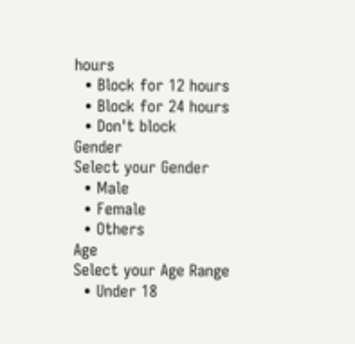hours
  • Block for 12 hours
  • Block for 24 hours
  • Don't block
Gender
Select your Gender
  • Male
  • Female
  • Others
Age
Select your Age Range
  • Under 18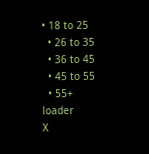• 18 to 25
  • 26 to 35
  • 36 to 45
  • 45 to 55
  • 55+
loader
X